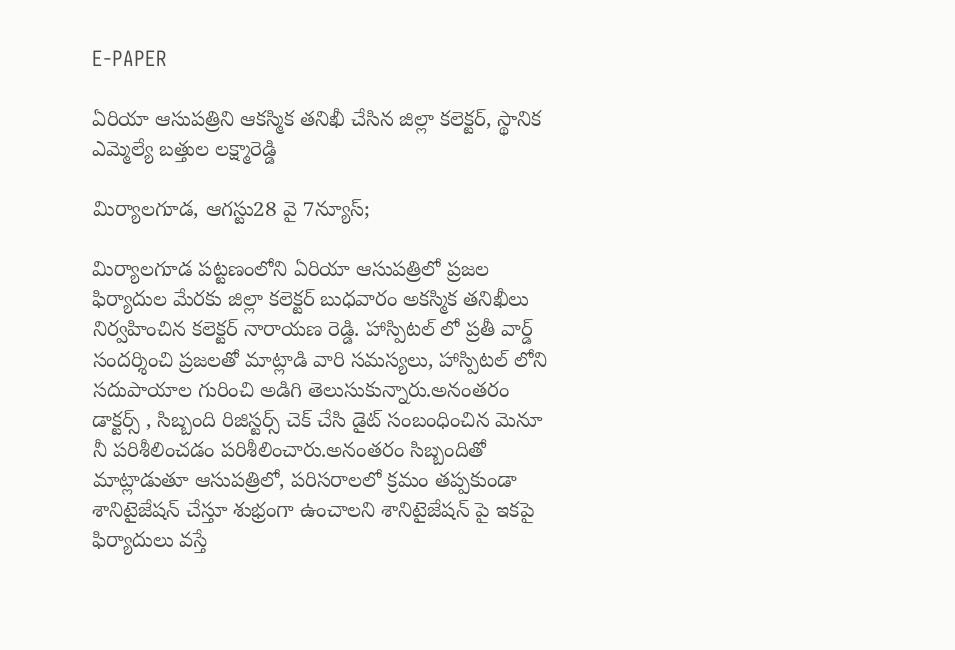E-PAPER

ఏరియా ఆసుపత్రిని ఆకస్మిక తనిఖీ చేసిన జిల్లా కలెక్టర్, స్థానిక ఎమ్మెల్యే బత్తుల లక్ష్మారెడ్డి

మిర్యాలగూడ, ఆగస్టు28 వై 7న్యూస్;

మిర్యాలగూడ పట్టణంలోని ఏరియా ఆసుపత్రిలో ప్రజల ఫిర్యాదుల మేరకు జిల్లా కలెక్టర్ బుధవారం అకస్మిక తనిఖీలు నిర్వహించిన కలెక్టర్ నారాయణ రెడ్డి. హాస్పిటల్ లో ప్రతీ వార్డ్ సందర్శించి ప్రజలతో మాట్లాడి వారి సమస్యలు, హాస్పిటల్ లోని సదుపాయాల గురించి అడిగి తెలుసుకున్నారు.అనంతరం డాక్టర్స్ , సిబ్బంది రిజిస్టర్స్ చెక్ చేసి డైట్ సంబంధించిన మెనూ నీ పరిశీలించడం పరిశీలించారు.అనంతరం సిబ్బందితో మాట్లాడుతూ ఆసుపత్రిలో, పరిసరాలలో క్రమం తప్పకుండా శానిటైజేషన్ చేస్తూ శుభ్రంగా ఉంచాలని శానిటైజేషన్ పై ఇకపై ఫిర్యాదులు వస్తే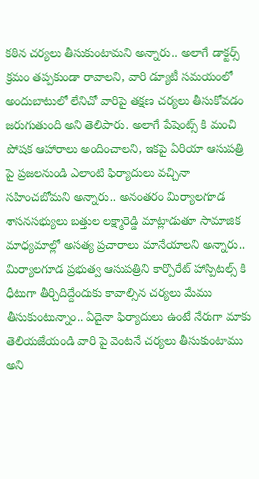కఠిన చర్యలు తీసుకుంటామని అన్నారు.. అలాగే డాక్టర్స్ క్రమం తప్పకుండా రావాలని, వారి డ్యూటీ సమయంలో అందుబాటులో లేనిచో వారిపై తక్షణ చర్యలు తీసుకోవడం జరుగుతుంది అని తెలిపారు. అలాగే పేషెంట్స్ కి మంచి పోషక ఆహారాలు అందించాలని, ఇకపై ఏరియా ఆసుపత్రి పై ప్రజలనుండి ఎలాంటి ఫిర్యాదులు వచ్చినా సహించబోమని అన్నారు.. అనంతరం మిర్యాలగూడ శాసనసభ్యులు బత్తుల లక్ష్మారెడ్డి మాట్లాడుతూ సామాజిక మాధ్యమాల్లో అసత్య ప్రచారాలు మానేయాలని అన్నారు.. మిర్యాలగూడ ప్రభుత్వ ఆసుపత్రిని కార్పొరేట్ హాస్పిటల్స్ కి ధీటుగా తీర్చిదిద్దేందుకు కావాల్సిన చర్యలు మేము తీసుకుంటున్నాం.. ఏదైనా ఫిర్యాదులు ఉంటే నేరుగా మాకు తెలియజేయండి వారి పై వెంటనే చర్యలు తీసుకుంటాము అని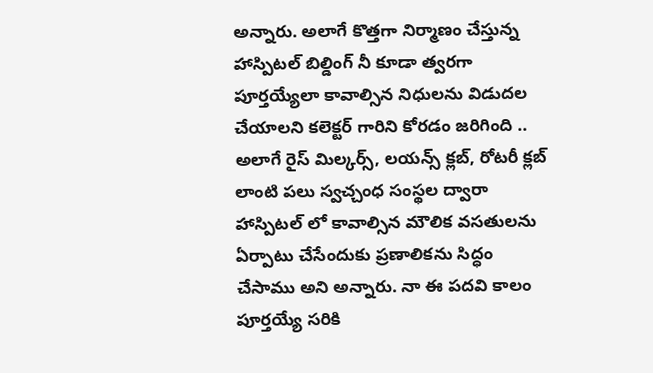అన్నారు. అలాగే కొత్తగా నిర్మాణం చేస్తున్న హాస్పిటల్ బిల్డింగ్ నీ కూడా త్వరగా పూర్తయ్యేలా కావాల్సిన నిధులను విడుదల చేయాలని కలెక్టర్ గారిని కోరడం జరిగింది .. అలాగే రైస్ మిల్కర్స్, లయన్స్ క్లబ్, రోటరీ క్లబ్ లాంటి పలు స్వచ్చంధ సంస్థల ద్వారా హాస్పిటల్ లో కావాల్సిన మౌలిక వసతులను ఏర్పాటు చేసేందుకు ప్రణాలికను సిద్ధం చేసాము అని అన్నారు. నా ఈ పదవి కాలం పూర్తయ్యే సరికి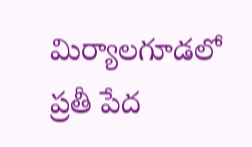మిర్యాలగూడలో ప్రతీ పేద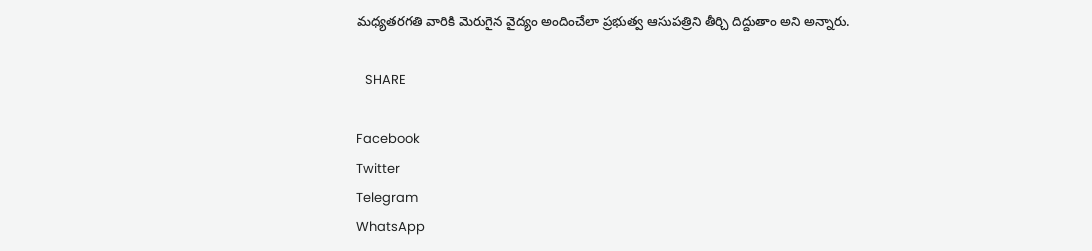మధ్యతరగతి వారికి మెరుగైన వైద్యం అందించేలా ప్రభుత్వ ఆసుపత్రిని తీర్చి దిద్దుతాం అని అన్నారు.

   SHARE

Facebook
Twitter
Telegram
WhatsApp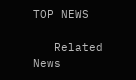TOP NEWS

   Related News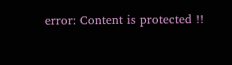error: Content is protected !!